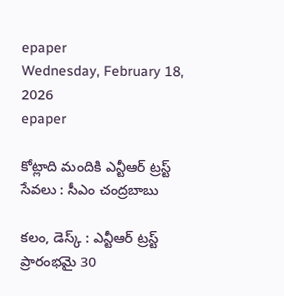epaper
Wednesday, February 18, 2026
epaper

కోట్లాది మందికి ఎన్టీఆర్ ట్రస్ట్ సేవలు : సీఎం చంద్రబాబు

కలం, డెస్క్ : ఎన్టీఆర్ ట్రస్ట్ ప్రారంభమై 30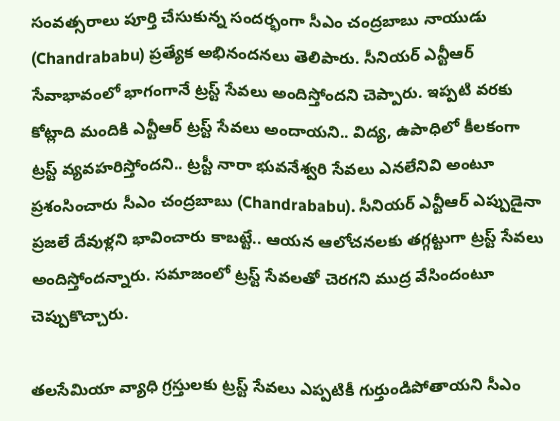సంవత్సరాలు పూర్తి చేసుకున్న సందర్భంగా సీఎం చంద్రబాబు నాయుడు (Chandrababu) ప్రత్యేక అభినందనలు తెలిపారు. సీనియర్ ఎన్టీఆర్ సేవాభావంలో భాగంగానే ట్రస్ట్ సేవలు అందిస్తోందని చెప్పారు. ఇప్పటి వరకు కోట్లాది మందికి ఎన్టీఆర్ ట్రస్ట్ సేవలు అందాయని.. విద్య, ఉపాధిలో కీలకంగా ట్రస్ట్ వ్యవహరిస్తోందని.. ట్రస్టీ నారా భువనేశ్వరి సేవలు ఎనలేనివి అంటూ ప్రశంసించారు సీఎం చంద్రబాబు (Chandrababu). సీనియర్ ఎన్టీఆర్ ఎప్పుడైనా ప్రజలే దేవుళ్లని భావించారు కాబట్టే.. ఆయన ఆలోచనలకు తగ్గట్టుగా ట్రస్ట్ సేవలు అందిస్తోందన్నారు. సమాజంలో ట్రస్ట్ సేవలతో చెరగని ముద్ర వేసిందంటూ చెప్పుకొచ్చారు.

తలసేమియా వ్యాధి గ్రస్తులకు ట్రస్ట్ సేవలు ఎప్పటికీ గుర్తుండిపోతాయని సీఎం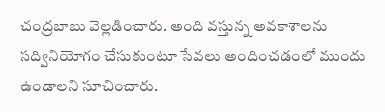చంద్రబాబు వెల్లడించారు. అంది వస్తున్న అవకాశాలను సద్వినియోగం చేసుకుంటూ సేవలు అందించడంలో ముందు ఉండాలని సూచించారు.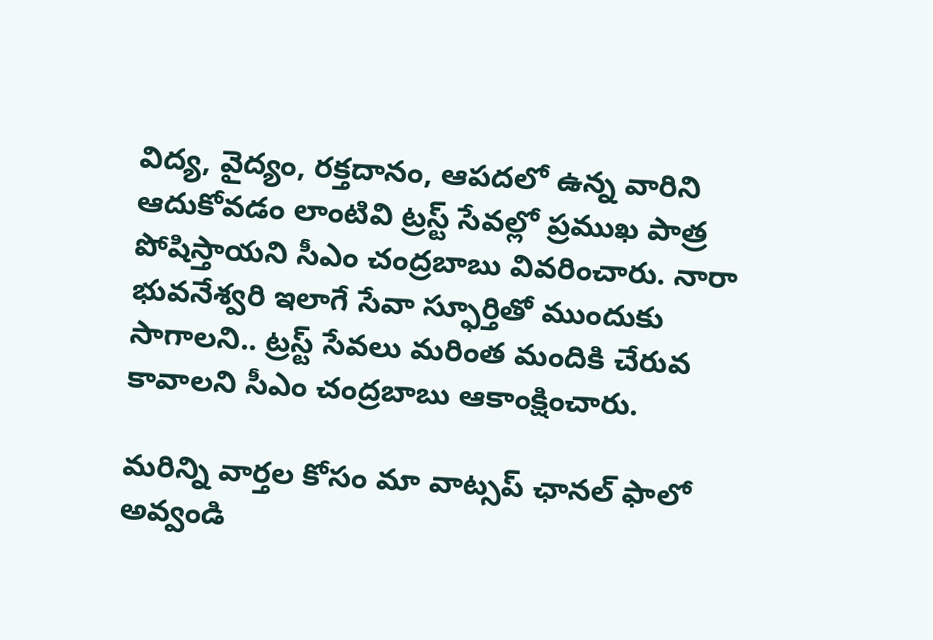విద్య, వైద్యం, రక్తదానం, ఆపదలో ఉన్న వారిని ఆదుకోవడం లాంటివి ట్రస్ట్ సేవల్లో ప్రముఖ పాత్ర పోషిస్తాయని సీఎం చంద్రబాబు వివరించారు. నారా భువనేశ్వరి ఇలాగే సేవా స్ఫూర్తితో ముందుకు సాగాలని.. ట్రస్ట్ సేవలు మరింత మందికి చేరువ కావాలని సీఎం చంద్రబాబు ఆకాంక్షించారు.

మ‌రిన్ని వార్త‌ల కోసం మా వాట్స‌ప్ ఛాన‌ల్ ఫాలో అవ్వండి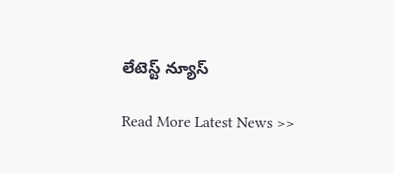లేటెస్ట్ న్యూస్‌

Read More Latest News >>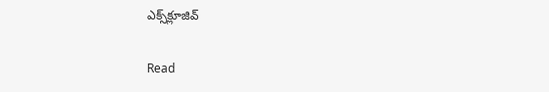ఎక్స్‌క్లూజివ్‌

Read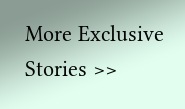More Exclusive Stories >>